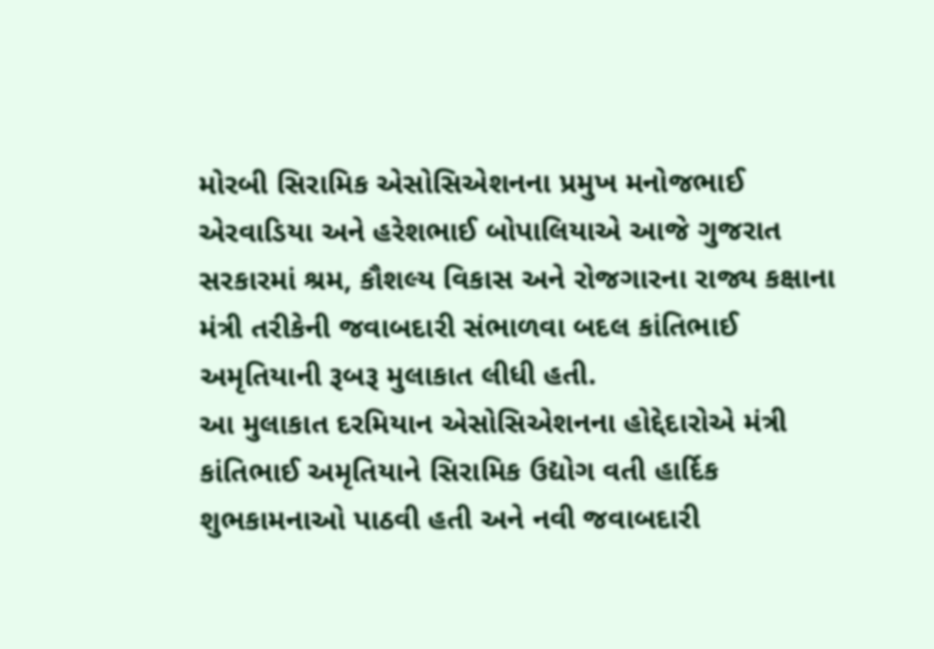મોરબી સિરામિક એસોસિએશનના પ્રમુખ મનોજભાઈ એરવાડિયા અને હરેશભાઈ બોપાલિયાએ આજે ગુજરાત સરકારમાં શ્રમ, કૌશલ્ય વિકાસ અને રોજગારના રાજ્ય કક્ષાના મંત્રી તરીકેની જવાબદારી સંભાળવા બદલ કાંતિભાઈ અમૃતિયાની રૂબરૂ મુલાકાત લીધી હતી.
આ મુલાકાત દરમિયાન એસોસિએશનના હોદ્દેદારોએ મંત્રી કાંતિભાઈ અમૃતિયાને સિરામિક ઉદ્યોગ વતી હાર્દિક શુભકામનાઓ પાઠવી હતી અને નવી જવાબદારી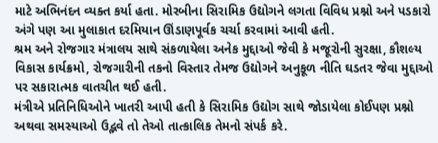માટે અભિનંદન વ્યક્ત કર્યા હતા. મોરબીના સિરામિક ઉદ્યોગને લગતા વિવિધ પ્રશ્નો અને પડકારો અંગે પણ આ મુલાકાત દરમિયાન ઊંડાણપૂર્વક ચર્ચા કરવામાં આવી હતી.
શ્રમ અને રોજગાર મંત્રાલય સાથે સંકળાયેલા અનેક મુદ્દાઓ જેવી કે મજૂરોની સુરક્ષા, કૌશલ્ય વિકાસ કાર્યક્રમો, રોજગારીની તકનો વિસ્તાર તેમજ ઉદ્યોગને અનુકૂળ નીતિ ઘડતર જેવા મુદ્દાઓ પર સકારાત્મક વાતચીત થઈ હતી.
મંત્રીએ પ્રતિનિધિઓને ખાતરી આપી હતી કે સિરામિક ઉદ્યોગ સાથે જોડાયેલા કોઈપણ પ્રશ્નો અથવા સમસ્યાઓ ઉદ્ભવે તો તેઓ તાત્કાલિક તેમનો સંપર્ક કરે.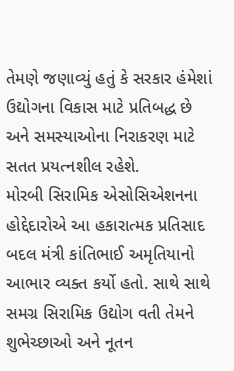તેમણે જણાવ્યું હતું કે સરકાર હંમેશાં ઉદ્યોગના વિકાસ માટે પ્રતિબદ્ધ છે અને સમસ્યાઓના નિરાકરણ માટે સતત પ્રયત્નશીલ રહેશે.
મોરબી સિરામિક એસોસિએશનના હોદ્દેદારોએ આ હકારાત્મક પ્રતિસાદ બદલ મંત્રી કાંતિભાઈ અમૃતિયાનો આભાર વ્યક્ત કર્યો હતો. સાથે સાથે સમગ્ર સિરામિક ઉદ્યોગ વતી તેમને શુભેચ્છાઓ અને નૂતન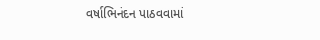વર્ષાભિનંદન પાઠવવામાં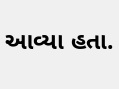આવ્યા હતા.